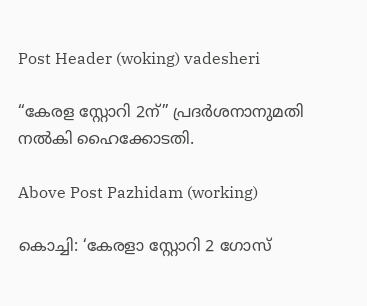Post Header (woking) vadesheri

“കേരള സ്റ്റോറി 2ന്” പ്രദർശനാനുമതി നൽകി ഹൈക്കോടതി.

Above Post Pazhidam (working)

കൊച്ചി: ‘കേരളാ സ്റ്റോറി 2 ഗോസ്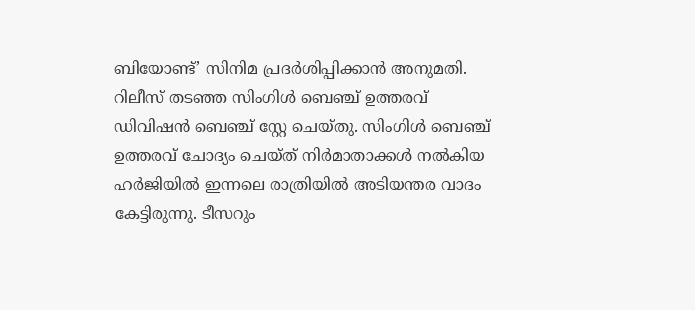ബിയോണ്ട്’ സിനിമ പ്രദര്‍ശിപ്പിക്കാന്‍ അനുമതി. റിലീസ് തടഞ്ഞ സിംഗിള്‍ ബെഞ്ച് ഉത്തരവ് ഡിവിഷന്‍ ബെഞ്ച് സ്റ്റേ ചെയ്തു. സിംഗിള്‍ ബെഞ്ച് ഉത്തരവ് ചോദ്യം ചെയ്ത് നിര്‍മാതാക്കള്‍ നല്‍കിയ ഹര്‍ജിയില്‍ ഇന്നലെ രാത്രിയില്‍ അടിയന്തര വാദം കേട്ടിരുന്നു. ടീസറും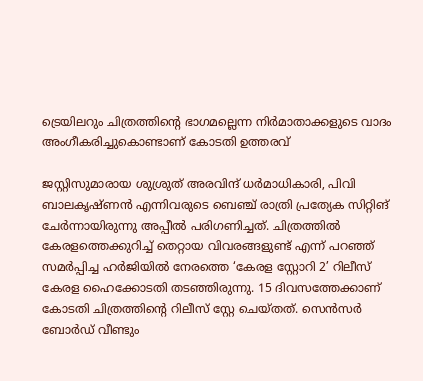ട്രെയിലറും ചിത്രത്തിന്റെ ഭാഗമല്ലെന്ന നിര്‍മാതാക്കളുടെ വാദം അംഗീകരിച്ചുകൊണ്ടാണ് കോടതി ഉത്തരവ്

ജസ്റ്റിസുമാരായ ശുശ്രുത് അരവിന്ദ് ധര്‍മാധികാരി, പിവി ബാലകൃഷ്ണന്‍ എന്നിവരുടെ ബെഞ്ച് രാത്രി പ്രത്യേക സിറ്റിങ് ചേര്‍ന്നായിരുന്നു അപ്പീല്‍ പരിഗണിച്ചത്. ചിത്രത്തില്‍ കേരളത്തെക്കുറിച്ച് തെറ്റായ വിവരങ്ങളുണ്ട് എന്ന് പറഞ്ഞ് സമര്‍പ്പിച്ച ഹര്‍ജിയില്‍ നേരത്തെ ‘കേരള സ്റ്റോറി 2’ റിലീസ് കേരള ഹൈക്കോടതി തടഞ്ഞിരുന്നു. 15 ദിവസത്തേക്കാണ് കോടതി ചിത്രത്തിന്റെ റിലീസ് സ്റ്റേ ചെയ്തത്. സെന്‍സര്‍ ബോര്‍ഡ് വീണ്ടും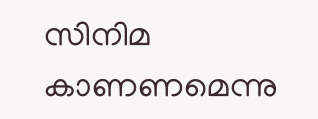സിനിമ കാണണമെന്നു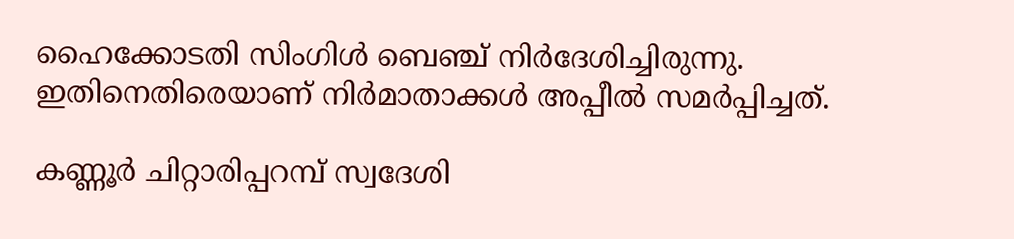ഹൈക്കോടതി സിംഗിള്‍ ബെഞ്ച് നിര്‍ദേശിച്ചിരുന്നു. ഇതിനെതിരെയാണ് നിര്‍മാതാക്കള്‍ അപ്പീല്‍ സമര്‍പ്പിച്ചത്.

കണ്ണൂര്‍ ചിറ്റാരിപ്പറമ്പ് സ്വദേശി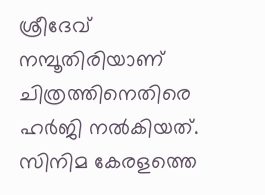ശ്രീദേവ് നമ്പൂതിരിയാണ് ചിത്രത്തിനെതിരെ ഹര്‍ജി നല്‍കിയത്. സിനിമ കേരളത്തെ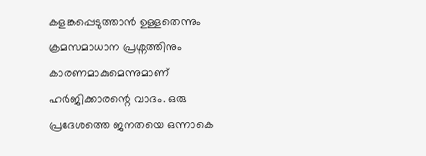കളങ്കപ്പെടുത്താന്‍ ഉള്ളതെന്നും ക്രമസമാധാന പ്രശ്നത്തിനും കാരണമാകുമെന്നുമാണ് ഹര്‍ജിക്കാരന്റെ വാദം. ഒരു പ്രദേശത്തെ ജനതയെ ഒന്നാകെ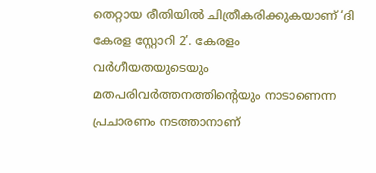തെറ്റായ രീതിയില്‍ ചിത്രീകരിക്കുകയാണ് ‘ദി കേരള സ്റ്റോറി 2’. കേരളം വര്‍ഗീയതയുടെയും മതപരിവര്‍ത്തനത്തിന്റെയും നാടാണെന്ന പ്രചാരണം നടത്താനാണ്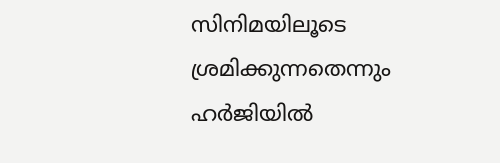സിനിമയിലൂടെ ശ്രമിക്കുന്നതെന്നും ഹര്‍ജിയില്‍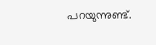പറയുന്നുണ്ട്.